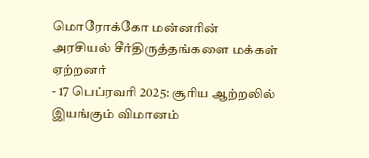மொரோக்கோ மன்னரின் அரசியல் சீர்திருத்தங்களை மக்கள் ஏற்றனர்
- 17 பெப்ரவரி 2025: சூரிய ஆற்றலில் இயங்கும் விமானம்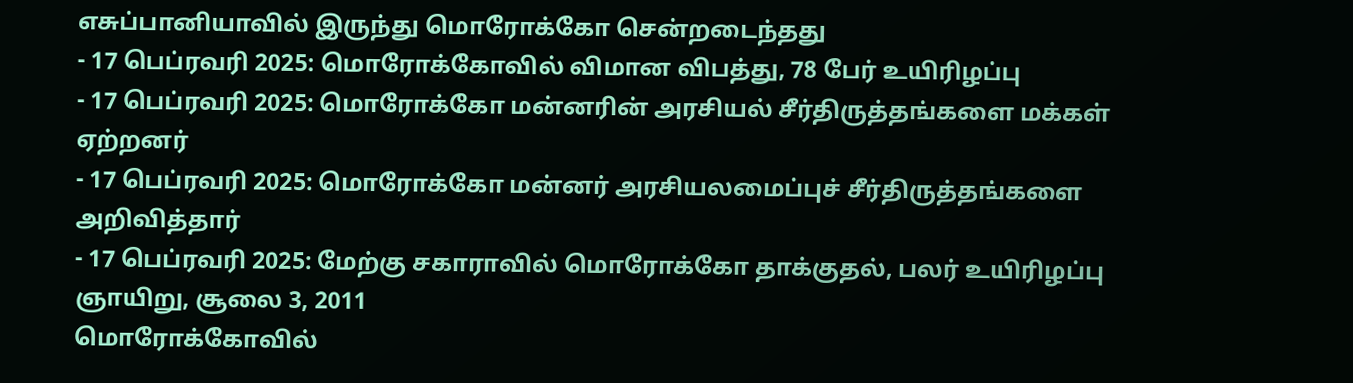எசுப்பானியாவில் இருந்து மொரோக்கோ சென்றடைந்தது
- 17 பெப்ரவரி 2025: மொரோக்கோவில் விமான விபத்து, 78 பேர் உயிரிழப்பு
- 17 பெப்ரவரி 2025: மொரோக்கோ மன்னரின் அரசியல் சீர்திருத்தங்களை மக்கள் ஏற்றனர்
- 17 பெப்ரவரி 2025: மொரோக்கோ மன்னர் அரசியலமைப்புச் சீர்திருத்தங்களை அறிவித்தார்
- 17 பெப்ரவரி 2025: மேற்கு சகாராவில் மொரோக்கோ தாக்குதல், பலர் உயிரிழப்பு
ஞாயிறு, சூலை 3, 2011
மொரோக்கோவில்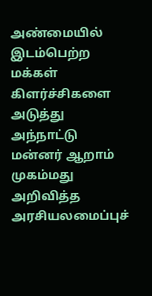அண்மையில் இடம்பெற்ற மக்கள் கிளர்ச்சிகளை அடுத்து அந்நாட்டு மன்னர் ஆறாம் முகம்மது அறிவித்த அரசியலமைப்புச்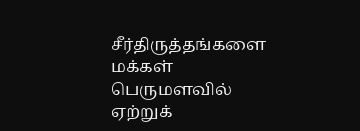சீர்திருத்தங்களை மக்கள் பெருமளவில் ஏற்றுக்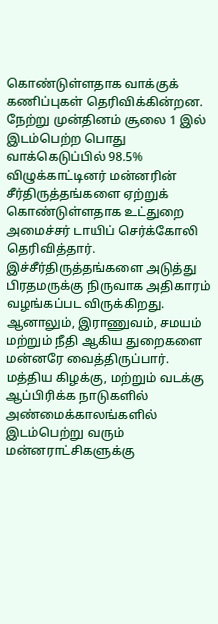கொண்டுள்ளதாக வாக்குக் கணிப்புகள் தெரிவிக்கின்றன.
நேற்று முன்தினம் சூலை 1 இல் இடம்பெற்ற பொது வாக்கெடுப்பில் 98.5% விழுக்காட்டினர் மன்னரின் சீர்திருத்தங்களை ஏற்றுக் கொண்டுள்ளதாக உட்துறை அமைச்சர் டாயிப் செர்க்கோலி தெரிவித்தார்.
இச்சீர்திருத்தங்களை அடுத்து பிரதமருக்கு நிருவாக அதிகாரம் வழங்கப்பட விருக்கிறது. ஆனாலும், இராணுவம், சமயம் மற்றும் நீதி ஆகிய துறைகளை மன்னரே வைத்திருப்பார்.
மத்திய கிழக்கு, மற்றும் வடக்கு ஆப்பிரிக்க நாடுகளில் அண்மைக்காலங்களில் இடம்பெற்று வரும் மன்னராட்சிகளுக்கு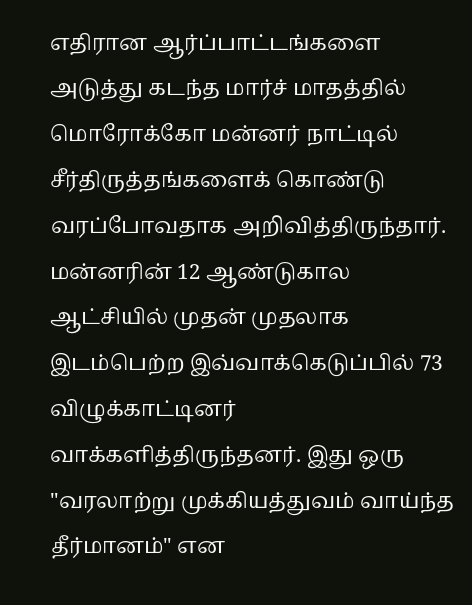எதிரான ஆர்ப்பாட்டங்களை அடுத்து கடந்த மார்ச் மாதத்தில் மொரோக்கோ மன்னர் நாட்டில் சீர்திருத்தங்களைக் கொண்டு வரப்போவதாக அறிவித்திருந்தார்.
மன்னரின் 12 ஆண்டுகால ஆட்சியில் முதன் முதலாக இடம்பெற்ற இவ்வாக்கெடுப்பில் 73 விழுக்காட்டினர் வாக்களித்திருந்தனர். இது ஒரு "வரலாற்று முக்கியத்துவம் வாய்ந்த தீர்மானம்" என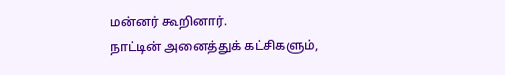மன்னர் கூறினார்.
நாட்டின் அனைத்துக் கட்சிகளும்,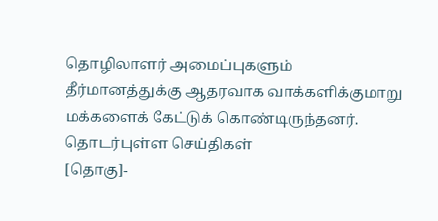தொழிலாளர் அமைப்புகளும் தீர்மானத்துக்கு ஆதரவாக வாக்களிக்குமாறு மக்களைக் கேட்டுக் கொண்டிருந்தனர்.
தொடர்புள்ள செய்திகள்
[தொகு]-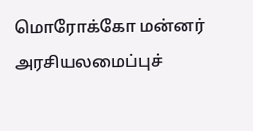மொரோக்கோ மன்னர் அரசியலமைப்புச்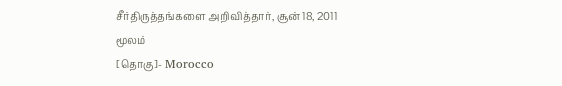சீர்திருத்தங்களை அறிவித்தார், சூன் 18, 2011
மூலம்
[தொகு]- Morocco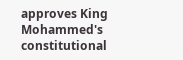approves King Mohammed's constitutional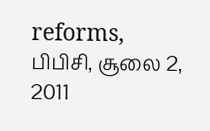reforms, பிபிசி, சூலை 2, 2011